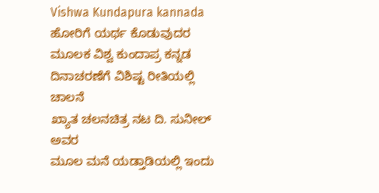Vishwa Kundapura kannada
ಹೋರಿಗೆ ಯರ್ಥ ಕೊಡುವುದರ ಮೂಲಕ ವಿಶ್ವ ಕುಂದಾಪ್ರ ಕನ್ನಡ ದಿನಾಚರಣೆಗೆ ವಿಶಿಷ್ಟ ರೀತಿಯಲ್ಲಿ ಚಾಲನೆ
ಖ್ಯಾತ ಚಲನಚಿತ್ರ ನಟ ದಿ. ಸುನೀಲ್ ಅವರ
ಮೂಲ ಮನೆ ಯಡ್ತಾಡಿಯಲ್ಲಿ ಇಂದು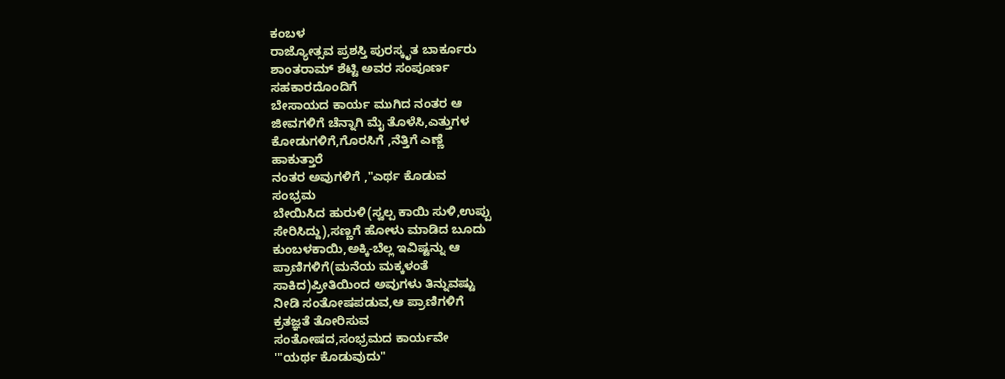ಕಂಬಳ
ರಾಜ್ಯೋತ್ಸವ ಪ್ರಶಸ್ತಿ ಪುರಸ್ಕೃತ ಬಾರ್ಕೂರು
ಶಾಂತರಾಮ್ ಶೆಟ್ಟಿ ಅವರ ಸಂಪೂರ್ಣ
ಸಹಕಾರದೊಂದಿಗೆ
ಬೇಸಾಯದ ಕಾರ್ಯ ಮುಗಿದ ನಂತರ ಆ
ಜೀವಗಳಿಗೆ ಚೆನ್ನಾಗಿ ಮೈ ತೊಳೆಸಿ,ಎತ್ತುಗಳ
ಕೋಡುಗಳಿಗೆ,ಗೊರಸಿಗೆ ,ನೆತ್ತಿಗೆ ಎಣ್ಣೆ
ಹಾಕುತ್ತಾರೆ
ನಂತರ ಅವುಗಳಿಗೆ ,"ಎರ್ಥ ಕೊಡುವ
ಸಂಭ್ರಮ
ಬೇಯಿಸಿದ ಹುರುಳಿ(ಸ್ವಲ್ಪ ಕಾಯಿ ಸುಳಿ,ಉಪ್ಪು
ಸೇರಿಸಿದ್ದು),ಸಣ್ಣಗೆ ಹೋಳು ಮಾಡಿದ ಬೂದು
ಕುಂಬಳಕಾಯಿ,ಅಕ್ಕಿ-ಬೆಲ್ಲ ಇವಿಷ್ಟನ್ನು ಆ
ಪ್ರಾಣಿಗಳಿಗೆ(ಮನೆಯ ಮಕ್ಕಳಂತೆ
ಸಾಕಿದ)ಪ್ರೀತಿಯಿಂದ ಅವುಗಳು ತಿನ್ನುವಷ್ಟು
ನೀಡಿ ಸಂತೋಷಪಡುವ,ಆ ಪ್ರಾಣಿಗಳಿಗೆ
ಕ್ರತಜ್ಞತೆ ತೋರಿಸುವ
ಸಂತೋಷದ,ಸಂಭ್ರಮದ ಕಾರ್ಯವೇ
'"ಯರ್ಥ ಕೊಡುವುದು"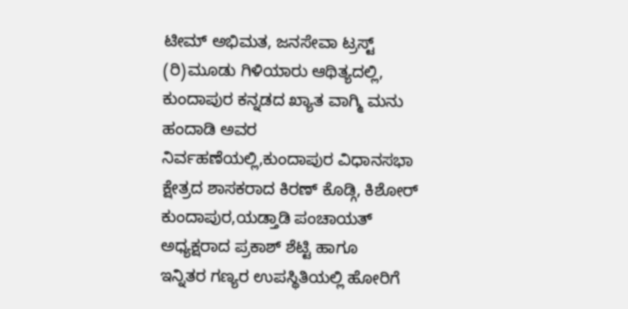ಟೀಮ್ ಅಭಿಮತ, ಜನಸೇವಾ ಟ್ರಸ್ಟ್
(ರಿ)ಮೂಡು ಗಿಳಿಯಾರು ಆಥಿತ್ಯದಲ್ಲಿ,
ಕುಂದಾಪುರ ಕನ್ನಡದ ಖ್ಯಾತ ವಾಗ್ಮಿ ಮನು
ಹಂದಾಡಿ ಅವರ
ನಿರ್ವಹಣೆಯಲ್ಲಿ,ಕುಂದಾಪುರ ವಿಧಾನಸಭಾ
ಕ್ಷೇತ್ರದ ಶಾಸಕರಾದ ಕಿರಣ್ ಕೊಡ್ಗಿ, ಕಿಶೋರ್
ಕುಂದಾಪುರ,ಯಡ್ತಾಡಿ ಪಂಚಾಯತ್
ಅಧ್ಯಕ್ಷರಾದ ಪ್ರಕಾಶ್ ಶೆಟ್ಟಿ ಹಾಗೂ
ಇನ್ನಿತರ ಗಣ್ಯರ ಉಪಸ್ಥಿತಿಯಲ್ಲಿ ಹೋರಿಗೆ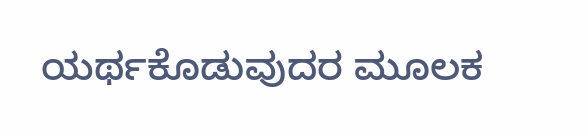ಯರ್ಥಕೊಡುವುದರ ಮೂಲಕ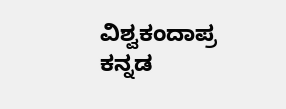ವಿಶ್ವಕಂದಾಪ್ರ
ಕನ್ನಡ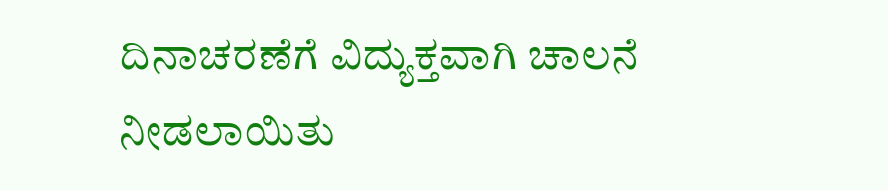ದಿನಾಚರಣೆಗೆ ವಿದ್ಯುಕ್ತವಾಗಿ ಚಾಲನೆ
ನೀಡಲಾಯಿತು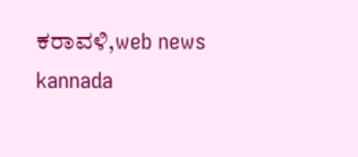ಕರಾವಳಿ,web news kannada